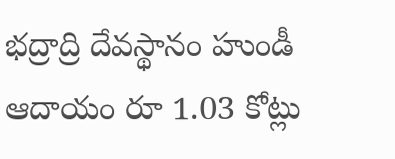భద్రాద్రి దేవస్థానం హుండీ ఆదాయం రూ 1.03 కోట్లు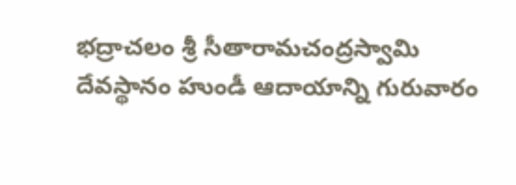భద్రాచలం శ్రీ సీతారామచంద్రస్వామి దేవస్థానం హుండీ ఆదాయాన్ని గురువారం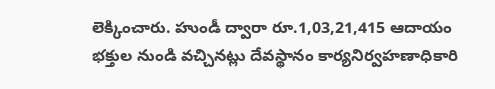లెక్కించారు. హుండీ ద్వారా రూ.1,03,21,415 ఆదాయం భక్తుల నుండి వచ్చినట్లు దేవస్థానం కార్యనిర్వహణాధికారి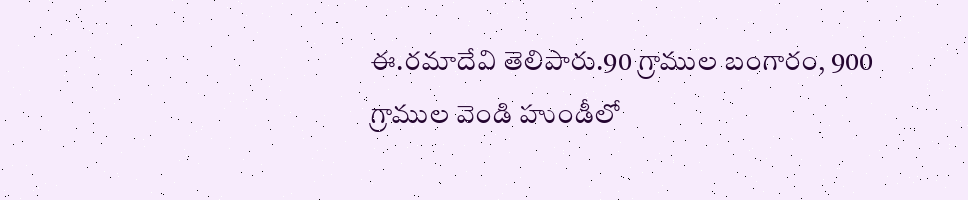ఈ.రమాదేవి తెలిపారు.90 గ్రాముల బంగారం, 900 గ్రాముల వెండి హుండీలో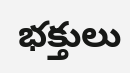భక్తులు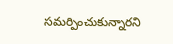సమర్పించుకున్నారని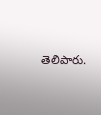తెలిపారు.